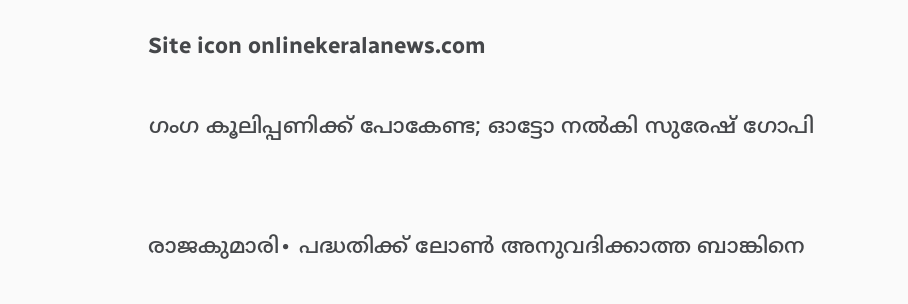Site icon onlinekeralanews.com

ഗംഗ കൂലിപ്പണിക്ക് പോകേണ്ട; ഓട്ടോ നൽകി സുരേഷ് ഗോപി


രാജകുമാരി∙ പദ്ധതിക്ക് ലോൺ അനുവദിക്കാത്ത ബാങ്കിനെ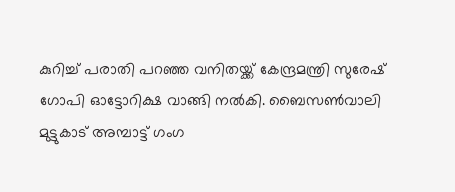കുറിച്ച് പരാതി പറഞ്ഞ വനിതയ്ക്ക് കേന്ദ്രമന്ത്രി സുരേഷ് ഗോപി ഓട്ടോറിക്ഷ വാങ്ങി നൽകി. ബൈസൺവാലി മുട്ടുകാട് അമ്പാട്ട് ഗംഗ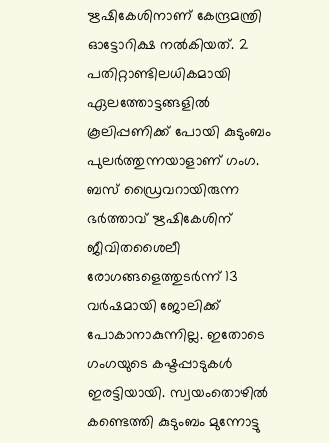ഋഷികേശിനാണ് കേന്ദ്രമന്ത്രി ഓട്ടോറിക്ഷ നൽകിയത്. 2 പതിറ്റാണ്ടിലധികമായി ഏലത്തോട്ടങ്ങളിൽ കൂലിപ്പണിക്ക് പോയി കുടുംബം പുലർത്തുന്നയാളാണ് ഗംഗ. ബസ് ഡ്രൈവറായിരുന്ന ഭർത്താവ് ഋഷികേശിന് ജീവിതശൈലീ രോഗങ്ങളെത്തുടർന്ന് 13 വർഷമായി ജോലിക്ക് പോകാനാകുന്നില്ല. ഇതോടെ ഗംഗയുടെ കഷ്ടപ്പാടുകൾ ഇരട്ടിയായി. സ്വയംതൊഴിൽ കണ്ടെത്തി കുടുംബം മുന്നോട്ടു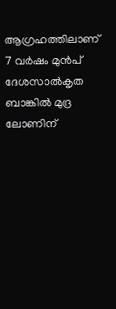ആഗ്രഹത്തിലാണ് 7 വർഷം മുൻപ്  ദേശസാൽകൃത ബാങ്കിൽ മുദ്ര ലോണിന്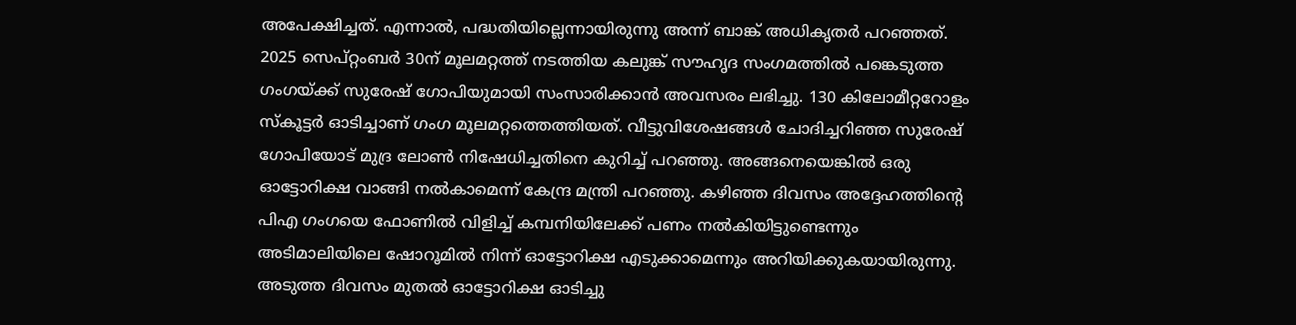അപേക്ഷിച്ചത്. എന്നാൽ, പദ്ധതിയില്ലെന്നായിരുന്നു അന്ന് ബാങ്ക് അധികൃതർ പറഞ്ഞത്. 2025 സെപ്റ്റംബർ 30ന് മൂലമറ്റത്ത് നടത്തിയ കലുങ്ക് സൗഹൃദ സംഗമത്തിൽ പങ്കെടുത്ത ഗംഗയ്ക്ക് സുരേഷ് ഗോപിയുമായി സംസാരിക്കാൻ അവസരം ലഭിച്ചു. 130 കിലോമീറ്ററോളം സ്കൂട്ടർ ഓടിച്ചാണ് ഗംഗ മൂലമറ്റത്തെത്തിയത്. വീട്ടുവിശേഷങ്ങൾ ചോദിച്ചറിഞ്ഞ സുരേഷ് ഗോപിയോട് മുദ്ര ലോൺ നിഷേധിച്ചതിനെ കുറിച്ച് പറഞ്ഞു. അങ്ങനെയെങ്കിൽ ഒരു ഓട്ടോറിക്ഷ വാങ്ങി നൽകാമെന്ന് കേന്ദ്ര മന്ത്രി പറഞ്ഞു. കഴിഞ്ഞ ദിവസം അദ്ദേഹത്തിന്റെ പിഎ ഗംഗയെ ഫോണിൽ വിളിച്ച് കമ്പനിയിലേക്ക് പണം നൽകിയിട്ടുണ്ടെന്നും അടിമാലിയിലെ ഷോറൂമിൽ നിന്ന് ഓട്ടോറിക്ഷ എടുക്കാമെന്നും അറിയിക്കുകയായിരുന്നു. അടുത്ത ദിവസം മുതൽ ഓട്ടോറിക്ഷ ഓടിച്ചു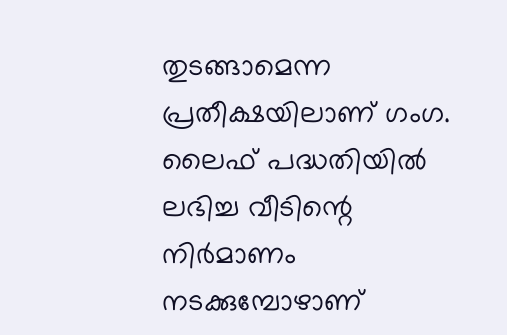തുടങ്ങാമെന്ന പ്രതീക്ഷയിലാണ് ഗംഗ. ലൈഫ് പദ്ധതിയിൽ ലഭിച്ച വീടിന്റെ നിർമാണം നടക്കുമ്പോഴാണ്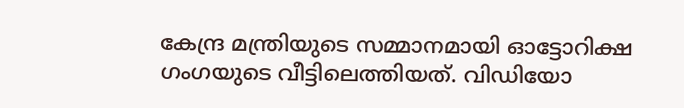കേന്ദ്ര മന്ത്രിയുടെ സമ്മാനമായി ഓട്ടോറിക്ഷ ഗംഗയുടെ വീട്ടിലെത്തിയത്. വിഡിയോ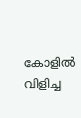കോളിൽ വിളിച്ച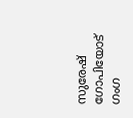സുരേഷ് ഗോപിയോട് ഗംഗ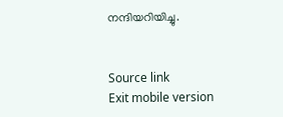നന്ദിയറിയിച്ചു.


Source link
Exit mobile version